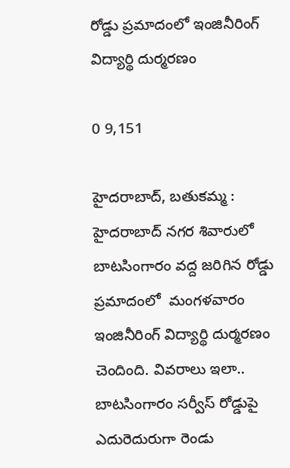రోడ్డు ప్రమాదంలో ఇంజినీరింగ్ విద్యార్థి దుర్మరణం

0 9,151

హైదరాబాద్, బతుకమ్మ : హైదరాబాద్ నగర శివారులో బాటసింగారం వద్ద జరిగిన రోడ్డు ప్రమాదంలో  మంగళవారం ఇంజినీరింగ్ విద్యార్థి దుర్మరణం చెందింది. వివరాలు ఇలా..  బాటసింగారం సర్వీస్ రోడ్డుపై ఎదురెదురుగా రెండు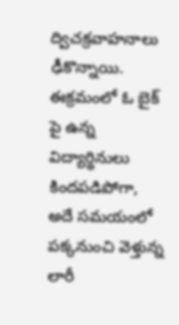ద్విచక్రవాహనాలు ఢీకొన్నాయి.  ఈక్రమంలో ఓ బైక్ పై ఉన్న విద్యార్థినులు కిందపడిపోగా,  అదే సమయంలో పక్కనుంచి వెళ్తున్న లారీ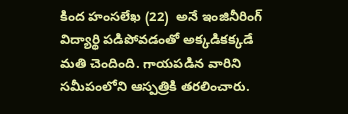కింద హంసలేఖ (22)  అనే ఇంజినీరింగ్ విద్యార్థి పడిపోవడంతో అక్కడికక్కడే మతి చెందింది. గాయపడిన వారిని సమీపంలోని ఆస్పత్రికి తరలించారు.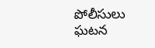పోలీసులు ఘటన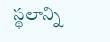స్థలాన్ని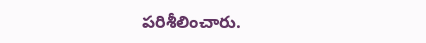పరిశీలించారు.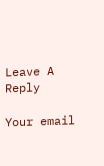Leave A Reply

Your email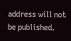address will not be published.